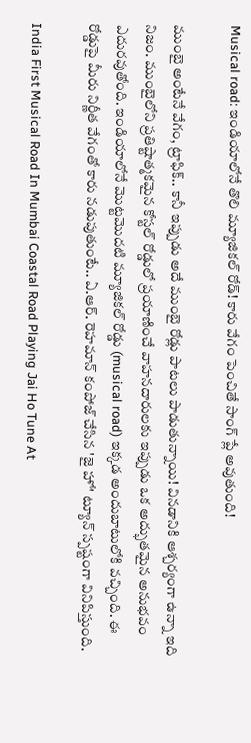Musical road: ఇండియాలోనే తొలి మ్యూజికల్ రోడ్! కారు వేగం పెంచితే సాంగ్ ప్లే అవుతుంది!

ముంబై అంటేనే వేగం, ట్రాఫిక్.. కానీ ఇప్పుడు అదే ముంబై రోడ్లు పాటలు పాడుతున్నాయి! వినడానికి ఆశ్చర్యంగా ఉన్నా ఇది నిజం. ముంబైలోని ప్రతిష్టాత్మకమైన కోస్టల్ రోడ్డులో ప్రయాణించే వాహనదారులకు ఇప్పుడు ఒక అద్భుతమైన అనుభవం ఎదురవుతోంది. ఇండియాలోనే మొట్టమొదటి మ్యూజికల్ రోడ్డు (musical road) ఇక్కడ అందుబాటులోకి వచ్చింది. ఈ రోడ్డుపై మీరు నిర్ణీత వేగంతో కారు నడుపుతుంటే.. ఏ.ఆర్. రెహమాన్ కంపోజ్ చేసిన 'జై హో' ట్యూన్ స్పష్టంగా వినిపిస్తుంది.

India First Musical Road In Mumbai Coastal Road Playing Jai Ho Tune At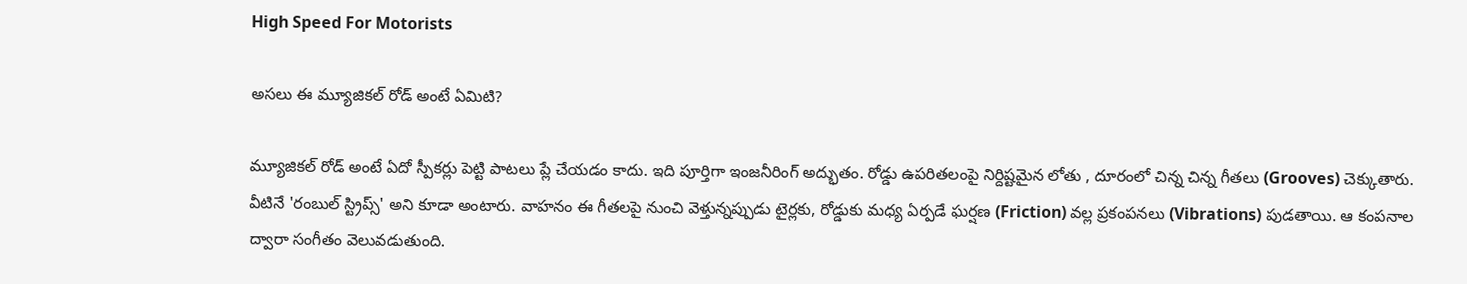High Speed For Motorists

అసలు ఈ మ్యూజికల్ రోడ్ అంటే ఏమిటి?

మ్యూజికల్ రోడ్ అంటే ఏదో స్పీకర్లు పెట్టి పాటలు ప్లే చేయడం కాదు. ఇది పూర్తిగా ఇంజనీరింగ్ అద్భుతం. రోడ్డు ఉపరితలంపై నిర్దిష్టమైన లోతు , దూరంలో చిన్న చిన్న గీతలు (Grooves) చెక్కుతారు. వీటినే 'రంబుల్ స్ట్రిప్స్' అని కూడా అంటారు. వాహనం ఈ గీతలపై నుంచి వెళ్తున్నప్పుడు టైర్లకు, రోడ్డుకు మధ్య ఏర్పడే ఘర్షణ (Friction) వల్ల ప్రకంపనలు (Vibrations) పుడతాయి. ఆ కంపనాల ద్వారా సంగీతం వెలువడుతుంది.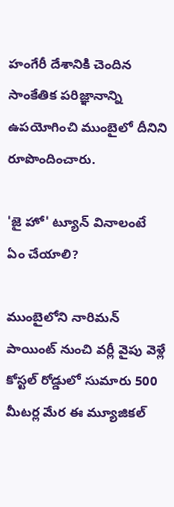హంగేరీ దేశానికి చెందిన సాంకేతిక పరిజ్ఞానాన్ని ఉపయోగించి ముంబైలో దీనిని రూపొందించారు.

'జై హో' ట్యూన్ వినాలంటే ఏం చేయాలి?

ముంబైలోని నారిమన్ పాయింట్ నుంచి వర్లీ వైపు వెళ్లే కోస్టల్ రోడ్డులో సుమారు 500 మీటర్ల మేర ఈ మ్యూజికల్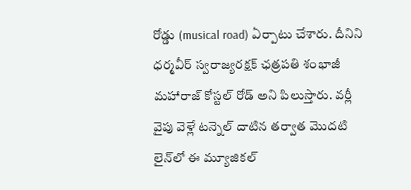రోడ్డు (musical road) ఏర్పాటు చేశారు. దీనిని ధర్మవీర్ స్వరాజ్యరక్షక్ ఛత్రపతి శంభాజీ మహారాజ్ కోస్టల్ రోడ్ అని పిలుస్తారు. వర్లీ వైపు వెళ్లే టన్నెల్ దాటిన తర్వాత మొదటి లైన్‌లో ఈ మ్యూజికల్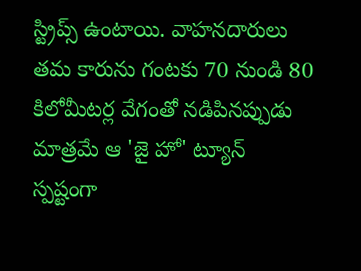స్ట్రిప్స్ ఉంటాయి. వాహనదారులు తమ కారును గంటకు 70 నుండి 80 కిలోమీటర్ల వేగంతో నడిపినప్పుడు మాత్రమే ఆ 'జై హో' ట్యూన్ స్పష్టంగా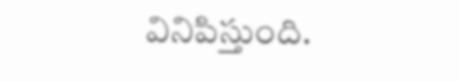వినిపిస్తుంది.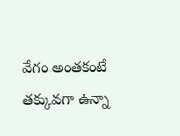వేగం అంతకంటే తక్కువగా ఉన్నా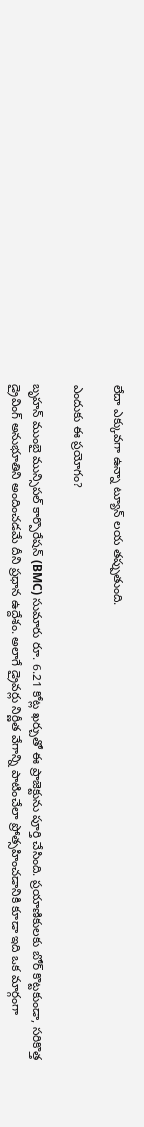లేదా ఎక్కువగా ఉన్నా ట్యూన్ లయ తప్పుతుంది.

ఎందుకు ఈ ప్రయోగం?

బృహన్ ముంబై మున్సిపల్ కార్పొరేషన్ (BMC) సుమారు రూ. 6.21 కోట్ల ఖర్చుతో ఈ ప్రాజెక్టును పూర్తి చేసింది. ప్రయాణికులకు బోర్ కొట్టకుండా, సరికొత్త డ్రైవింగ్ అనుభూతిని అందించడమే దీని ప్రధాన ఉద్దేశం. అలాగే డ్రైవర్లు నిర్ణీత వేగాన్ని పాటించేలా ప్రోత్సహించడానికి కూడా ఇది ఒక మార్గంగా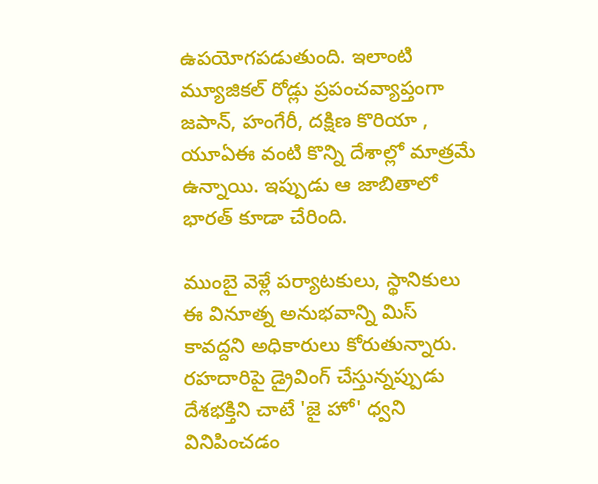ఉపయోగపడుతుంది. ఇలాంటి మ్యూజికల్ రోడ్లు ప్రపంచవ్యాప్తంగా జపాన్, హంగేరీ, దక్షిణ కొరియా , యూఏఈ వంటి కొన్ని దేశాల్లో మాత్రమే ఉన్నాయి. ఇప్పుడు ఆ జాబితాలో భారత్ కూడా చేరింది.

ముంబై వెళ్లే పర్యాటకులు, స్థానికులు ఈ వినూత్న అనుభవాన్ని మిస్ కావద్దని అధికారులు కోరుతున్నారు. రహదారిపై డ్రైవింగ్ చేస్తున్నప్పుడు దేశభక్తిని చాటే 'జై హో' ధ్వని వినిపించడం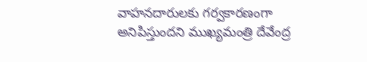వాహనదారులకు గర్వకారణంగా అనిపిస్తుందని ముఖ్యమంత్రి దేవేంద్ర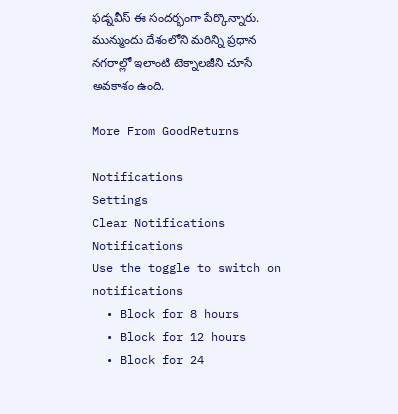ఫడ్నవీస్ ఈ సందర్భంగా పేర్కొన్నారు. మున్ముందు దేశంలోని మరిన్ని ప్రధాన నగరాల్లో ఇలాంటి టెక్నాలజీని చూసే అవకాశం ఉంది.

More From GoodReturns

Notifications
Settings
Clear Notifications
Notifications
Use the toggle to switch on notifications
  • Block for 8 hours
  • Block for 12 hours
  • Block for 24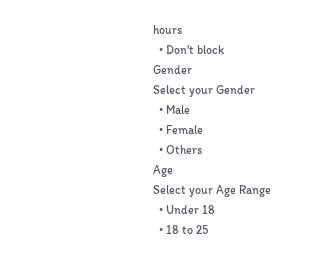hours
  • Don't block
Gender
Select your Gender
  • Male
  • Female
  • Others
Age
Select your Age Range
  • Under 18
  • 18 to 25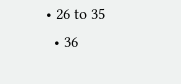• 26 to 35
  • 36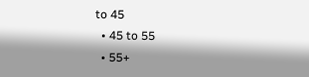to 45
  • 45 to 55
  • 55+